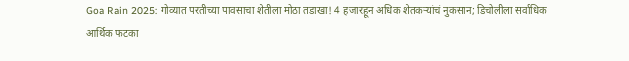Goa Rain 2025: गोव्यात परतीच्या पावसाचा शेतीला मोठा तडाखा! 4 हजारहून अधिक शेतकऱ्यांचं नुकसान; डिचोलीला सर्वाधिक आर्थिक फटका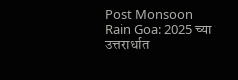Post Monsoon Rain Goa: 2025 च्या उत्तरार्धात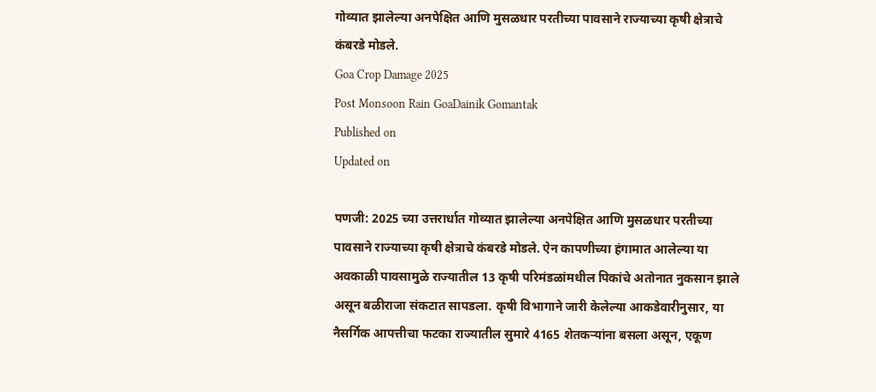गोव्यात झालेल्या अनपेक्षित आणि मुसळधार परतीच्या पावसाने राज्याच्या कृषी क्षेत्राचे कंबरडे मोडले.
Goa Crop Damage 2025
Post Monsoon Rain GoaDainik Gomantak
Published on
Updated on

पणजी: 2025 च्या उत्तरार्धात गोव्यात झालेल्या अनपेक्षित आणि मुसळधार परतीच्या पावसाने राज्याच्या कृषी क्षेत्राचे कंबरडे मोडले. ऐन कापणीच्या हंगामात आलेल्या या अवकाळी पावसामुळे राज्यातील 13 कृषी परिमंडळांमधील पिकांचे अतोनात नुकसान झाले असून बळीराजा संकटात सापडला. कृषी विभागाने जारी केलेल्या आकडेवारीनुसार, या नैसर्गिक आपत्तीचा फटका राज्यातील सुमारे 4165 शेतकऱ्यांना बसला असून, एकूण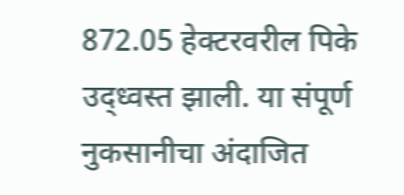872.05 हेक्टरवरील पिके उद्ध्वस्त झाली. या संपूर्ण नुकसानीचा अंदाजित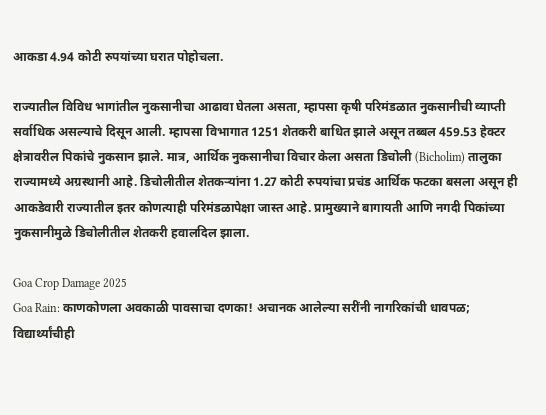आकडा 4.94 कोटी रुपयांच्या घरात पोहोचला.

राज्यातील विविध भागांतील नुकसानीचा आढावा घेतला असता, म्हापसा कृषी परिमंडळात नुकसानीची व्याप्ती सर्वाधिक असल्याचे दिसून आली. म्हापसा विभागात 1251 शेतकरी बाधित झाले असून तब्बल 459.53 हेक्टर क्षेत्रावरील पिकांचे नुकसान झाले. मात्र, आर्थिक नुकसानीचा विचार केला असता डिचोली (Bicholim) तालुका राज्यामध्ये अग्रस्थानी आहे. डिचोलीतील शेतकऱ्यांना 1.27 कोटी रुपयांचा प्रचंड आर्थिक फटका बसला असून ही आकडेवारी राज्यातील इतर कोणत्याही परिमंडळापेक्षा जास्त आहे. प्रामुख्याने बागायती आणि नगदी पिकांच्या नुकसानीमुळे डिचोलीतील शेतकरी हवालदिल झाला.

Goa Crop Damage 2025
Goa Rain: काणकोणला अवकाळी पावसाचा दणका! अचानक आलेल्या सरींनी नागरिकांची धावपळ; विद्यार्थ्यांचीही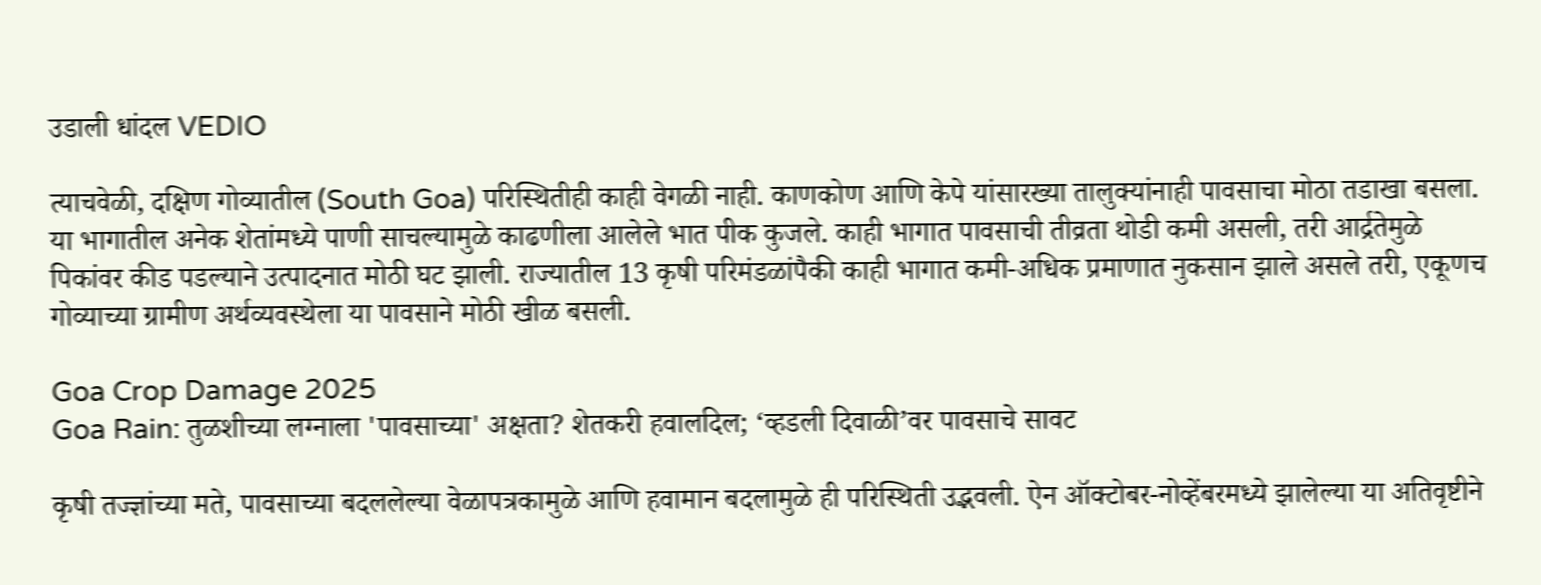उडाली धांदल VEDIO

त्याचवेळी, दक्षिण गोव्यातील (South Goa) परिस्थितीही काही वेगळी नाही. काणकोण आणि केपे यांसारख्या तालुक्यांनाही पावसाचा मोठा तडाखा बसला. या भागातील अनेक शेतांमध्ये पाणी साचल्यामुळे काढणीला आलेले भात पीक कुजले. काही भागात पावसाची तीव्रता थोडी कमी असली, तरी आर्द्रतेमुळे पिकांवर कीड पडल्याने उत्पादनात मोठी घट झाली. राज्यातील 13 कृषी परिमंडळांपैकी काही भागात कमी-अधिक प्रमाणात नुकसान झाले असले तरी, एकूणच गोव्याच्या ग्रामीण अर्थव्यवस्थेला या पावसाने मोठी खीळ बसली.

Goa Crop Damage 2025
Goa Rain: तुळशीच्या लग्नाला 'पावसाच्या' अक्षता? शेतकरी हवालदिल; ‘व्हडली दिवाळी’वर पावसाचे सावट

कृषी तज्ज्ञांच्या मते, पावसाच्या बदललेल्या वेळापत्रकामुळे आणि हवामान बदलामुळे ही परिस्थिती उद्भवली. ऐन ऑक्टोबर-नोव्हेंबरमध्ये झालेल्या या अतिवृष्टीने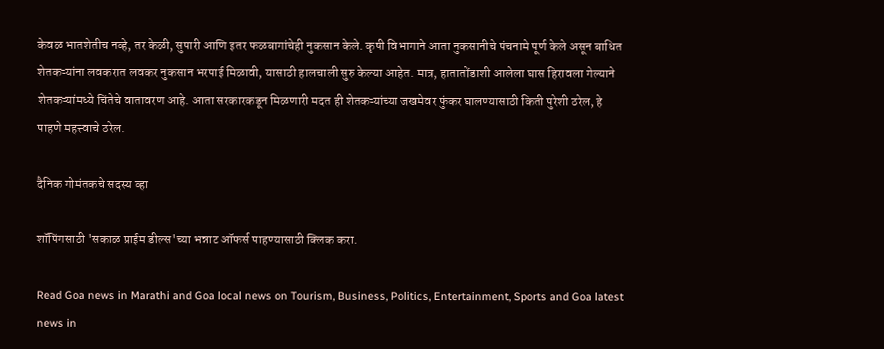केवळ भातशेतीच नव्हे, तर केळी, सुपारी आणि इतर फळबागांचेही नुकसान केले. कृषी विभागाने आता नुकसानीचे पंचनामे पूर्ण केले असून बाधित शेतकऱ्यांना लवकरात लवकर नुकसान भरपाई मिळावी, यासाठी हालचाली सुरु केल्या आहेत. मात्र, हातातोंडाशी आलेला घास हिरावला गेल्याने शेतकऱ्यांमध्ये चिंतेचे वातावरण आहे. आता सरकारकडून मिळणारी मदत ही शेतकऱ्यांच्या जखमेवर फुंकर घालण्यासाठी किती पुरेशी ठरेल, हे पाहणे महत्त्वाचे ठरेल.

दैनिक गोमंतकचे सदस्य व्हा

शॉपिंगसाठी 'सकाळ प्राईम डील्स'च्या भन्नाट ऑफर्स पाहण्यासाठी क्लिक करा.

Read Goa news in Marathi and Goa local news on Tourism, Business, Politics, Entertainment, Sports and Goa latest news in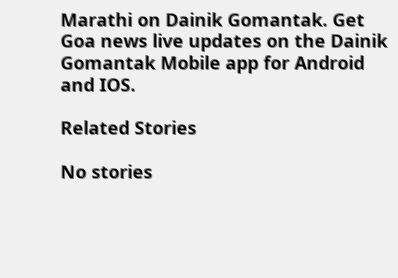Marathi on Dainik Gomantak. Get Goa news live updates on the Dainik Gomantak Mobile app for Android and IOS.

Related Stories

No stories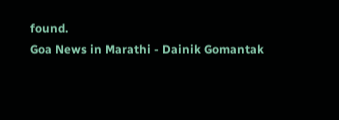found.
Goa News in Marathi - Dainik Gomantak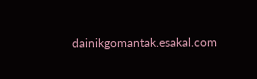dainikgomantak.esakal.com